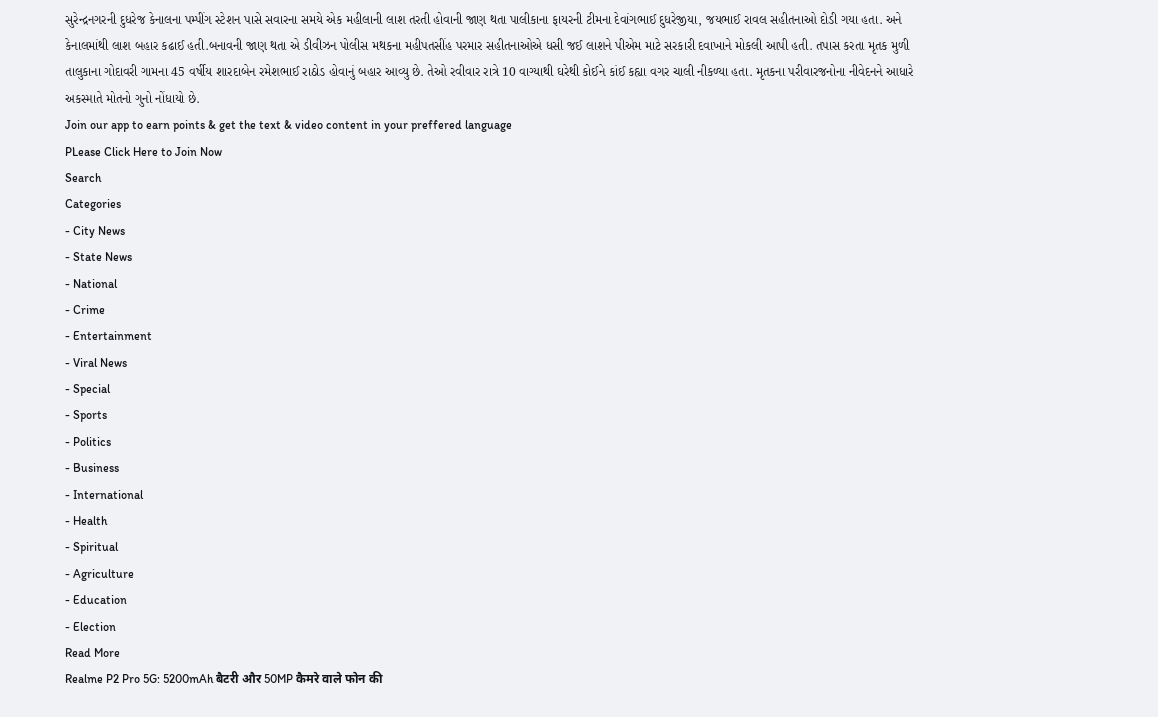સુરેન્દ્રનગરની દુધરેજ કેનાલના પમ્પીંગ સ્ટેશન પાસે સવારના સમયે એક મહીલાની લાશ તરતી હોવાની જાણ થતા પાલીકાના ફાયરની ટીમના દેવાંગભાઈ દુધરેજીયા, જયભાઈ રાવલ સહીતનાઓ દોડી ગયા હતા. અને કેનાલમાંથી લાશ બહાર કઢાઈ હતી.બનાવની જાણ થતા એ ડીવીઝન પોલીસ મથકના મહીપતસીંહ પરમાર સહીતનાઓએ ધસી જઈ લાશને પીએમ માટે સરકારી દવાખાને મોકલી આપી હતી. તપાસ કરતા મૃતક મુળી તાલુકાના ગોદાવરી ગામના 45 વર્ષીય શારદાબેન રમેશભાઈ રાઠોડ હોવાનું બહાર આવ્યુ છે. તેઓ રવીવાર રાત્રે 10 વાગ્યાથી ઘરેથી કોઈને કાંઈ કહ્યા વગર ચાલી નીકળ્યા હતા. મૃતકના પરીવારજનોના નીવેદનને આધારે અકસ્માતે મોતનો ગુનો નોંધાયો છે.
Join our app to earn points & get the text & video content in your preffered language
PLease Click Here to Join Now
Search
Categories
- City News
- State News
- National
- Crime
- Entertainment
- Viral News
- Special
- Sports
- Politics
- Business
- International
- Health
- Spiritual
- Agriculture
- Education
- Election
Read More
Realme P2 Pro 5G: 5200mAh बैटरी और 50MP कैमरे वाले फोन की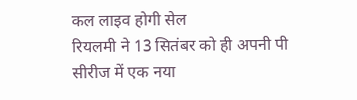कल लाइव होगी सेल
रियलमी ने 13 सितंबर को ही अपनी पी सीरीज में एक नया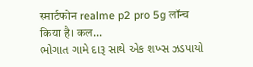स्मार्टफोन realme p2 pro 5g लॉन्च किया है। कल...
ભોગાત ગામે દારૂ સાથે એક શખ્સ ઝડપાયો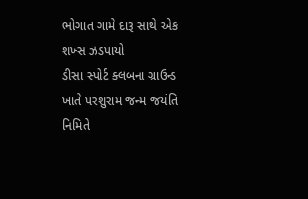ભોગાત ગામે દારૂ સાથે એક શખ્સ ઝડપાયો
ડીસા સ્પોર્ટ ક્લબના ગ્રાઉન્ડ ખાતે પરશુરામ જન્મ જયંતિ નિમિતે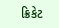ક્રિકેટ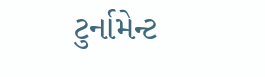ટુર્નામેન્ટ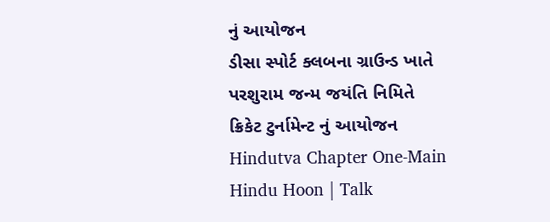નું આયોજન
ડીસા સ્પોર્ટ ક્લબના ગ્રાઉન્ડ ખાતે પરશુરામ જન્મ જયંતિ નિમિતે ક્રિકેટ ટુર્નામેન્ટ નું આયોજન
Hindutva Chapter One-Main Hindu Hoon | Talk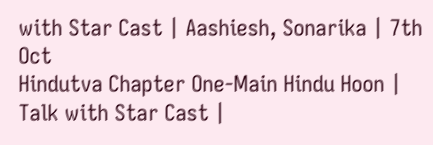with Star Cast | Aashiesh, Sonarika | 7th Oct
Hindutva Chapter One-Main Hindu Hoon | Talk with Star Cast |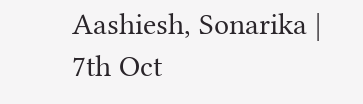Aashiesh, Sonarika | 7th Oct